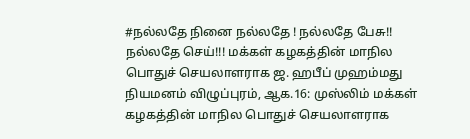#நல்லதே நினை நல்லதே ! நல்லதே பேசு!! நல்லதே செய்!!! மக்கள் கழகத்தின் மாநில பொதுச் செயலாளராக ஜ. ஹபீப் முஹம்மது நியமனம் விழுப்புரம், ஆக.16: முஸ்லிம் மக்கள் கழகத்தின் மாநில பொதுச் செயலாளராக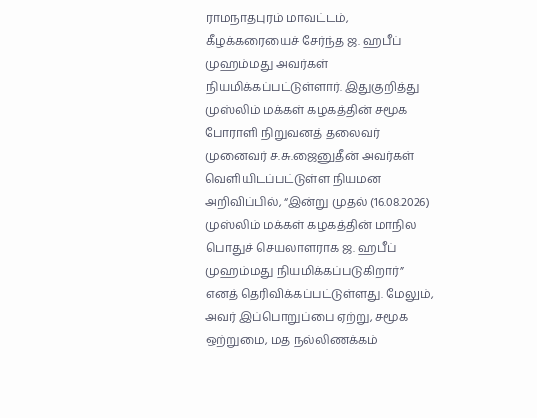ராமநாதபுரம் மாவட்டம், கீழக்கரையைச் சேர்ந்த ஜ. ஹபீப் முஹம்மது அவர்கள் நியமிக்கப்பட்டுள்ளார். இதுகுறித்து முஸ்லிம் மக்கள் கழகத்தின் சமூக போராளி நிறுவனத் தலைவர் முனைவர் ச.சு.ஜைனுதீன் அவர்கள் வெளியிடப்பட்டுள்ள நியமன அறிவிப்பில், “இன்று முதல் (16.08.2026) முஸ்லிம் மக்கள் கழகத்தின் மாநில பொதுச் செயலாளராக ஜ. ஹபீப் முஹம்மது நியமிக்கப்படுகிறார்” எனத் தெரிவிக்கப்பட்டுள்ளது. மேலும், அவர் இப்பொறுப்பை ஏற்று, சமூக ஒற்றுமை, மத நல்லிணக்கம்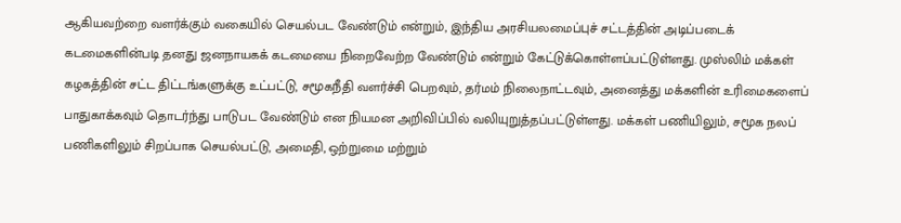ஆகியவற்றை வளர்க்கும் வகையில் செயல்பட வேண்டும் என்றும், இந்திய அரசியலமைப்புச் சட்டத்தின் அடிப்படைக் கடமைகளின்படி தனது ஜனநாயகக் கடமையை நிறைவேற்ற வேண்டும் என்றும் கேட்டுக்கொள்ளப்பட்டுள்ளது. முஸ்லிம் மக்கள் கழகத்தின் சட்ட திட்டங்களுக்கு உட்பட்டு, சமூகநீதி வளர்ச்சி பெறவும், தர்மம் நிலைநாட்டவும், அனைத்து மக்களின் உரிமைகளைப் பாதுகாக்கவும் தொடர்ந்து பாடுபட வேண்டும் என நியமன அறிவிப்பில் வலியுறுத்தப்பட்டுள்ளது. மக்கள் பணியிலும், சமூக நலப் பணிகளிலும் சிறப்பாக செயல்பட்டு, அமைதி, ஒற்றுமை மற்றும்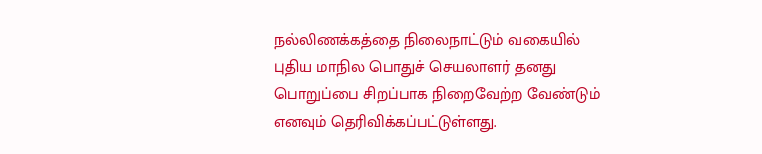நல்லிணக்கத்தை நிலைநாட்டும் வகையில் புதிய மாநில பொதுச் செயலாளர் தனது பொறுப்பை சிறப்பாக நிறைவேற்ற வேண்டும் எனவும் தெரிவிக்கப்பட்டுள்ளது.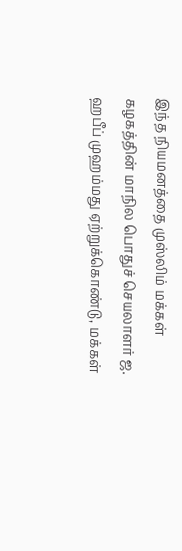இந்த நியமனத்தை முஸ்லிம் மக்கள் கழகத்தின் மாநில பொதுச் செயலாளர் ஜ. ஹபீப் முஹம்மது ஏற்றுக்கொண்டு, மக்கள்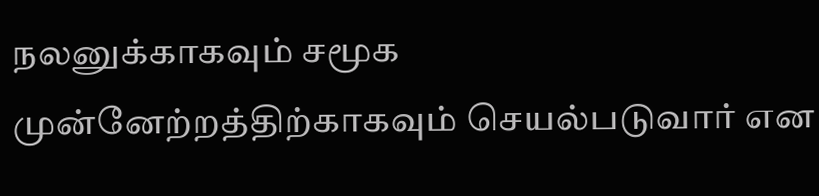நலனுக்காகவும் சமூக முன்னேற்றத்திற்காகவும் செயல்படுவார் என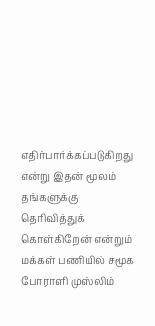எதிர்பார்க்கப்படுகிறது என்று இதன் மூலம் தங்களுக்கு தெரிவித்துக் கொள்கிறேன் என்றும் மக்கள் பணியில் சமூக போராளி முஸ்லிம்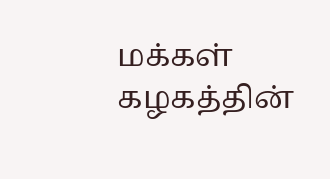மக்கள் கழகத்தின்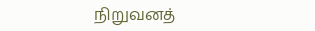நிறுவனத்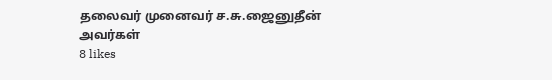தலைவர் முனைவர் ச.சு.ஜைனுதீன் அவர்கள்
8 likes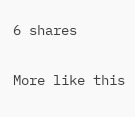6 shares

More like this